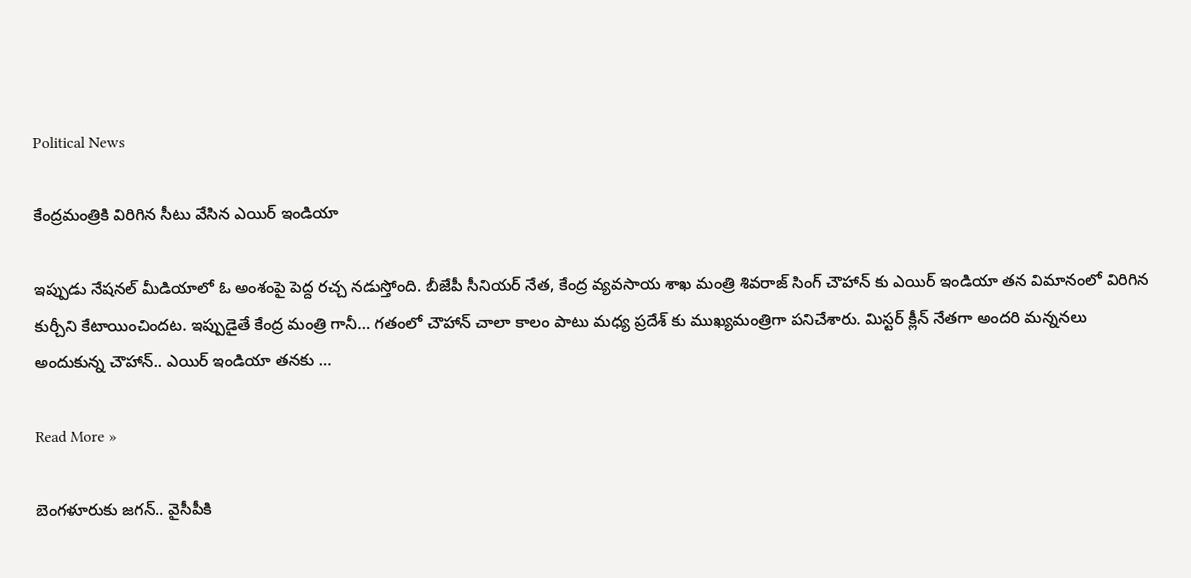Political News

కేంద్రమంత్రికి విరిగిన సీటు వేసిన ఎయిర్ ఇండియా

ఇప్పుడు నేషనల్ మీడియాలో ఓ అంశంపై పెద్ద రచ్చ నడుస్తోంది. బీజేపీ సీనియర్ నేత, కేంద్ర వ్యవసాయ శాఖ మంత్రి శివరాజ్ సింగ్ చౌహాన్ కు ఎయిర్ ఇండియా తన విమానంలో విరిగిన కుర్చీని కేటాయించిందట. ఇప్పుడైతే కేంద్ర మంత్రి గానీ… గతంలో చౌహాన్ చాలా కాలం పాటు మధ్య ప్రదేశ్ కు ముఖ్యమంత్రిగా పనిచేశారు. మిస్టర్ క్లీన్ నేతగా అందరి మన్ననలు అందుకున్న చౌహాన్.. ఎయిర్ ఇండియా తనకు …

Read More »

బెంగ‌ళూరుకు జ‌గ‌న్‌.. వైసీపీకి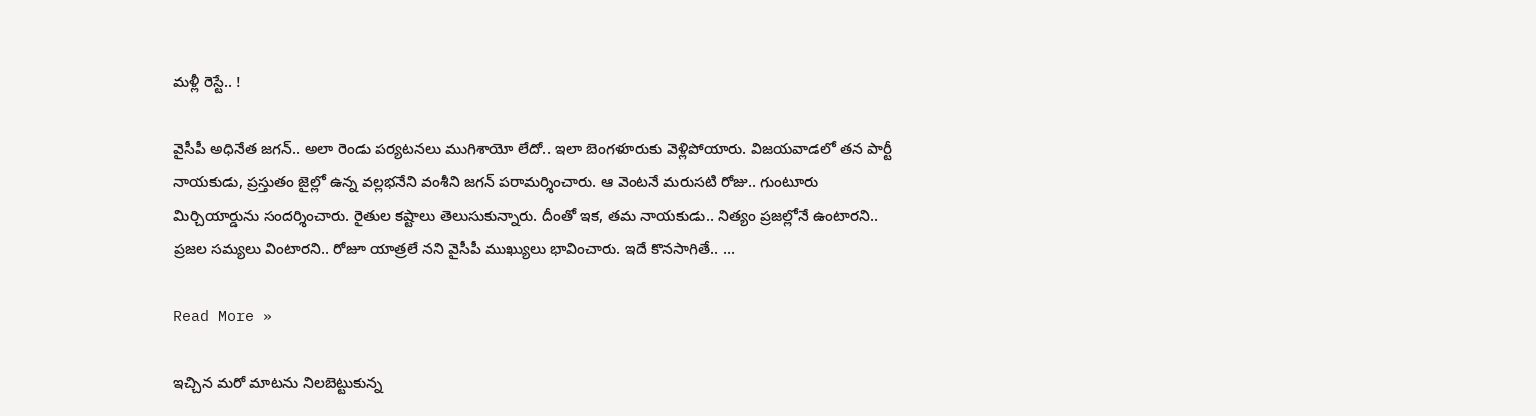మ‌ళ్లీ రెస్టే.. !

వైసీపీ అధినేత జ‌గ‌న్‌.. అలా రెండు ప‌ర్య‌ట‌న‌లు ముగిశాయో లేదో.. ఇలా బెంగ‌ళూరుకు వెళ్లిపోయారు. విజ‌య‌వాడ‌లో త‌న పార్టీ నాయ‌కుడు, ప్ర‌స్తుతం జైల్లో ఉన్న వ‌ల్ల‌భ‌నేని వంశీని జ‌గ‌న్ ప‌రామ‌ర్శించారు. ఆ వెంట‌నే మ‌రుస‌టి రోజు.. గుంటూరు మిర్చియార్డును సంద‌ర్శించారు. రైతుల క‌ష్టాలు తెలుసుకున్నారు. దీంతో ఇక‌, త‌మ నాయ‌కుడు.. నిత్యం ప్ర‌జ‌ల్లోనే ఉంటార‌ని.. ప్ర‌జ‌ల స‌మ్య‌లు వింటార‌ని.. రోజూ యాత్ర‌లే నని వైసీపీ ముఖ్యులు భావించారు. ఇదే కొన‌సాగితే.. …

Read More »

ఇచ్చిన మరో మాటను నిలబెట్టుకున్న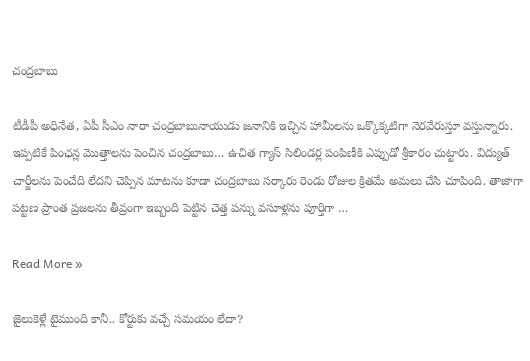చంద్రబాబు

టీడీపీ అధినేత, ఏపీ సీఎం నారా చంద్రబాబునాయుడు జనానికి ఇచ్చిన హామీలను ఒక్కొక్కటిగా నెరవేరుస్తూ వస్తున్నారు. ఇప్పటికే పింఛన్ల మొత్తాలను పెంచిన చంద్రబాబు… ఉచిత గ్యాస్ సిలిండర్ల పంపిణీకి ఎప్పుడో శ్రీకారం చుట్టారు. విద్యుత్ చార్జీలను పెంచేది లేదని చెప్పిన మాటను కూడా చంద్రబాబు సర్కారు రెండు రోజుల క్రితమే అమలు చేసి చూపింది. తాజాగా పట్టణ ప్రాంత ప్రజలను తీవ్రంగా ఇబ్బంది పెట్టిన చెత్త పన్ను వసూళ్లను పూర్తిగా …

Read More »

జైలుకెళ్లే టైముంది కానీ.. కోర్టుకు వచ్చే సమయం లేదా?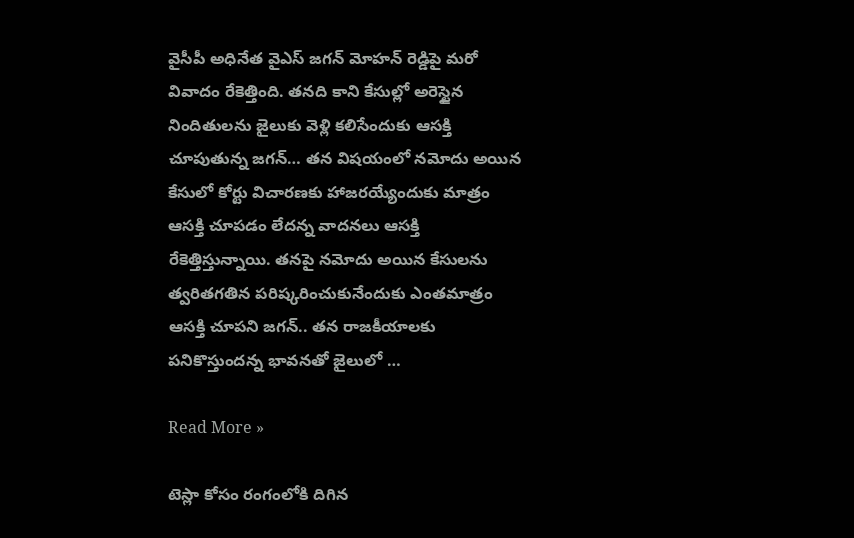వైసీపీ అధినేత వైఎస్ జగన్ మోహన్ రెడ్డిపై మరో వివాదం రేకెత్తింది. తనది కాని కేసుల్లో అరెస్టైన నిందితులను జైలుకు వెళ్లి కలిసేందుకు ఆసక్తి చూపుతున్న జగన్… తన విషయంలో నమోదు అయిన కేసులో కోర్టు విచారణకు హాజరయ్యేందుకు మాత్రం ఆసక్తి చూపడం లేదన్న వాదనలు ఆసక్తి రేకెత్తిస్తున్నాయి. తనపై నమోదు అయిన కేసులను త్వరితగతిన పరిష్కరించుకునేందుకు ఎంతమాత్రం ఆసక్తి చూపని జగన్.. తన రాజకీయాలకు పనికొస్తుందన్న భావనతో జైలులో …

Read More »

టెస్లా కోసం రంగంలోకి దిగిన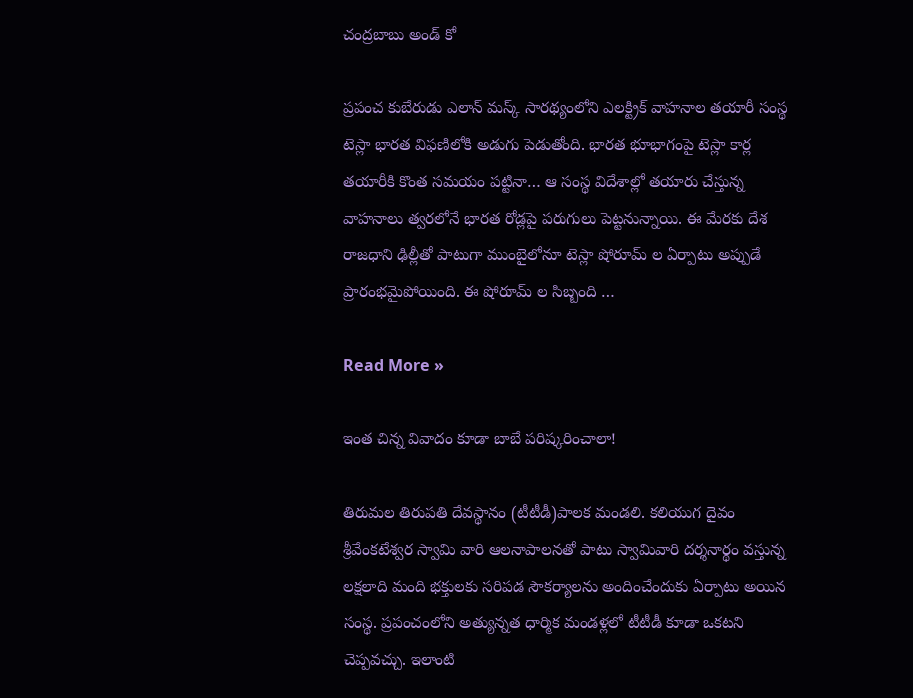చంద్రబాబు అండ్ కో

ప్రపంచ కుబేరుడు ఎలాన్ మస్క్ సారథ్యంలోని ఎలక్ట్రిక్ వాహనాల తయారీ సంస్థ టెస్లా భారత విఫణిలోకి అడుగు పెడుతోంది. భారత భూభాగంపై టెస్లా కార్ల తయారీకి కొంత సమయం పట్టినా… ఆ సంస్థ విదేశాల్లో తయారు చేస్తున్న వాహనాలు త్వరలోనే భారత రోడ్లపై పరుగులు పెట్టనున్నాయి. ఈ మేరకు దేశ రాజధాని ఢిల్లీతో పాటుగా ముంబైలోనూ టెస్లా షోరూమ్ ల ఏర్పాటు అప్పుడే ప్రారంభమైపోయింది. ఈ షోరూమ్ ల సిబ్బంది …

Read More »

ఇంత చిన్న వివాదం కూడా బాబే పరిష్కరించాలా!

తిరుమల తిరుపతి దేవస్థానం (టీటీడీ)పాలక మండలి. కలియుగ దైవం శ్రీవేంకటేశ్వర స్వామి వారి ఆలనాపాలనతో పాటు స్వామివారి దర్శనార్థం వస్తున్న లక్షలాది మంది భక్తులకు సరిపడ సౌకర్యాలను అందించేందుకు ఏర్పాటు అయిన సంస్థ. ప్రపంచంలోని అత్యున్నత ధార్మిక మండళ్లలో టీటీడీ కూడా ఒకటని చెప్పవచ్చు. ఇలాంటి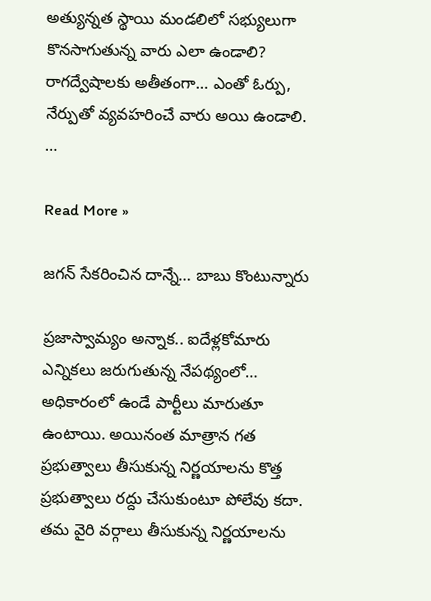అత్యున్నత స్థాయి మండలిలో సభ్యులుగా కొనసాగుతున్న వారు ఎలా ఉండాలి? రాగద్వేషాలకు అతీతంగా… ఎంతో ఓర్పు, నేర్పుతో వ్యవహరించే వారు అయి ఉండాలి. …

Read More »

జగన్ సేకరించిన దాన్నే… బాబు కొంటున్నారు

ప్రజాస్వామ్యం అన్నాక.. ఐదేళ్లకోమారు ఎన్నికలు జరుగుతున్న నేపథ్యంలో… అధికారంలో ఉండే పార్టీలు మారుతూ ఉంటాయి. అయినంత మాత్రాన గత ప్రభుత్వాలు తీసుకున్న నిర్ణయాలను కొత్త ప్రభుత్వాలు రద్దు చేసుకుంటూ పోలేవు కదా. తమ వైరి వర్గాలు తీసుకున్న నిర్ణయాలను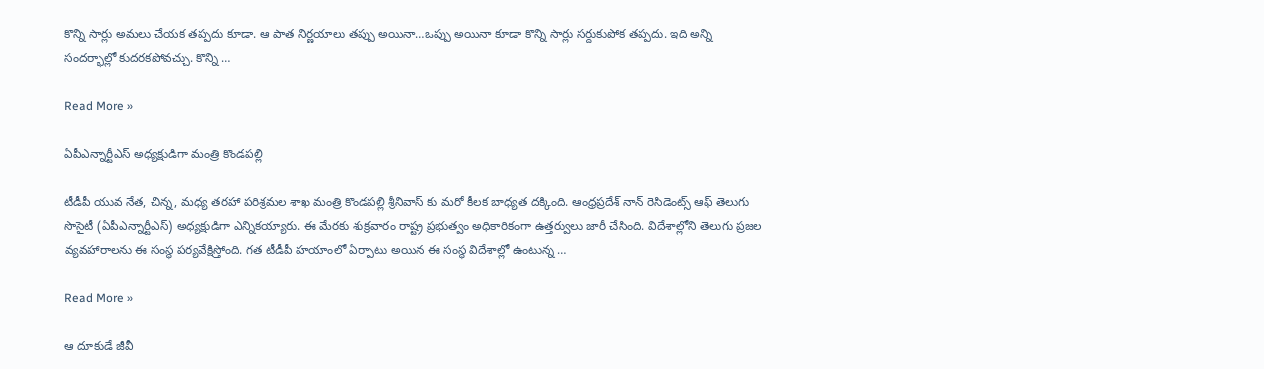కొన్ని సార్లు అమలు చేయక తప్పదు కూడా. ఆ పాత నిర్ణయాలు తప్పు అయినా…ఒప్పు అయినా కూడా కొన్ని సార్లు సర్దుకుపోక తప్పదు. ఇది అన్ని సందర్భాల్లో కుదరకపోవచ్చు. కొన్ని …

Read More »

ఏపీఎన్నార్టీఎస్ అధ్యక్షుడిగా మంత్రి కొండపల్లి

టీడీపీ యువ నేత, చిన్న, మధ్య తరహా పరిశ్రమల శాఖ మంత్రి కొండపల్లి శ్రీనివాస్ కు మరో కీలక బాధ్యత దక్కింది. ఆంధ్రప్రదేశ్ నాన్ రెసిడెంట్స్ ఆఫ్ తెలుగు సొసైటీ (ఏపీఎన్నార్టీఎస్) అధ్యక్షుడిగా ఎన్నికయ్యారు. ఈ మేరకు శుక్రవారం రాష్ట్ర ప్రభుత్వం అధికారికంగా ఉత్తర్వులు జారీ చేసింది. విదేశాల్లోని తెలుగు ప్రజల వ్యవహారాలను ఈ సంస్థ పర్యవేక్షిస్తోంది. గత టీడీపీ హయాంలో ఏర్పాటు అయిన ఈ సంస్థ విదేశాల్లో ఉంటున్న …

Read More »

ఆ దూకుడే జీవీ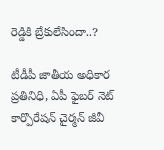రెడ్డికి బ్రేకులేసిందా..?

టీడీపీ జాతీయ అధికార ప్రతినిధి, ఏపీ ఫైబర్ నెట్ కార్పొరేషన్ చైర్మన్ జీవీ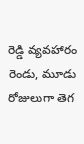రెడ్డి వ్యవహారం రెండు, మూడు రోజులుగా తెగ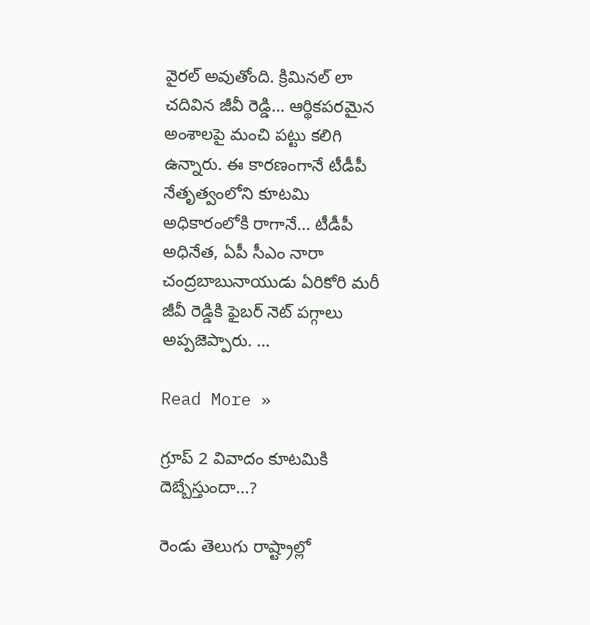వైరల్ అవుతోంది. క్రిమినల్ లా చదివిన జీవీ రెడ్డి… ఆర్థికపరమైన అంశాలపై మంచి పట్టు కలిగి ఉన్నారు. ఈ కారణంగానే టీడీపీ నేతృత్వంలోని కూటమి అధికారంలోకి రాగానే… టీడీపీ అధినేత, ఏపీ సీఎం నారా చంద్రబాబునాయుడు ఏరికోరి మరీ జీవీ రెడ్డికి ఫైబర్ నెట్ పగ్గాలు అప్పజెప్పారు. …

Read More »

గ్రూప్ 2 వివాదం కూటమికి దెబ్బేస్తుందా…?

రెండు తెలుగు రాష్ట్రాల్లో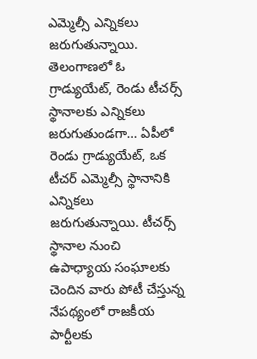ఎమ్మెల్సీ ఎన్నికలు జరుగుతున్నాయి. తెలంగాణలో ఓ గ్రాడ్యుయేట్, రెండు టీచర్స్ స్థానాలకు ఎన్నికలు జరుగుతుండగా… ఏపీలో రెండు గ్రాడ్యుయేట్, ఒక టీచర్ ఎమ్మెల్సీ స్థానానికి ఎన్నికలు జరుగుతున్నాయి. టీచర్స్ స్థానాల నుంచి ఉపాధ్యాయ సంఘాలకు చెందిన వారు పోటీ చేస్తున్న నేపథ్యంలో రాజకీయ పార్టీలకు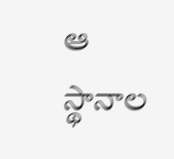ఆ స్థానాల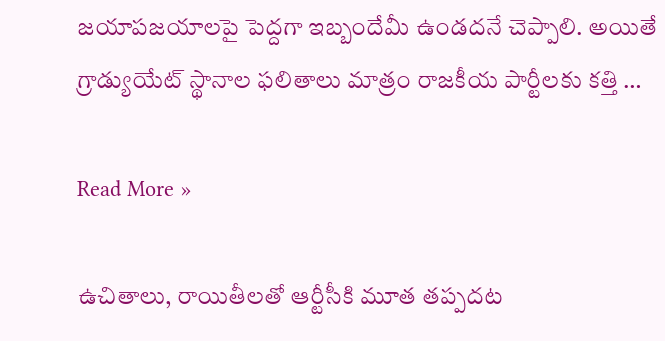జయాపజయాలపై పెద్దగా ఇబ్బందేమీ ఉండదనే చెప్పాలి. అయితే గ్రాడ్యుయేట్ స్థానాల ఫలితాలు మాత్రం రాజకీయ పార్టీలకు కత్తి …

Read More »

ఉచితాలు, రాయితీలతో ఆర్టీసీకి మూత తప్పదట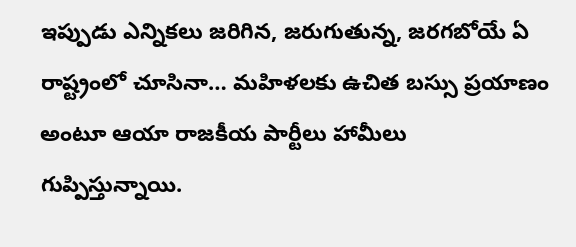ఇప్పుడు ఎన్నికలు జరిగిన, జరుగుతున్న, జరగబోయే ఏ రాష్ట్రంలో చూసినా… మహిళలకు ఉచిత బస్సు ప్రయాణం అంటూ ఆయా రాజకీయ పార్టీలు హామీలు గుప్పిస్తున్నాయి.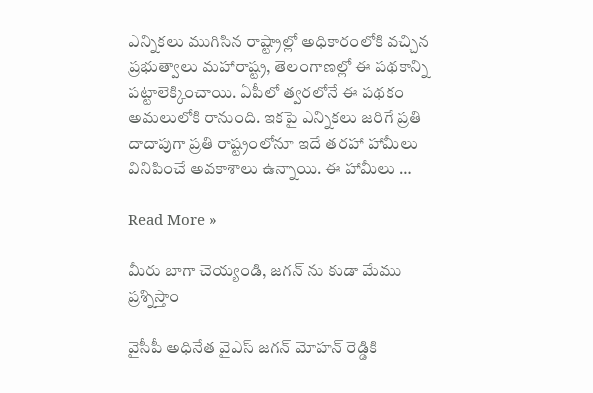ఎన్నికలు ముగిసిన రాష్ట్రాల్లో అధికారంలోకి వచ్చిన ప్రభుత్వాలు మహారాష్ట్ర, తెలంగాణల్లో ఈ పథకాన్ని పట్టాలెక్కించాయి. ఏపీలో త్వరలోనే ఈ పథకం అమలులోకి రానుంది. ఇకపై ఎన్నికలు జరిగే ప్రతి దాదాపుగా ప్రతి రాష్ట్రంలోనూ ఇదే తరహా హామీలు వినిపించే అవకాశాలు ఉన్నాయి. ఈ హామీలు …

Read More »

మీరు బాగా చెయ్యండి, జగన్ ను కుడా మేము ప్రశ్నిస్తాం

వైసీపీ అధినేత వైఎస్ జగన్ మోహన్ రెడ్డికి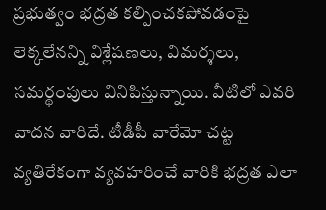ప్రభుత్వం భద్రత కల్పించకపోవడంపై లెక్కలేనన్ని విశ్లేషణలు, విమర్శలు, సమర్థంపులు వినిపిస్తున్నాయి. వీటిలో ఎవరి వాదన వారిదే. టీడీపీ వారేమో చట్ట వ్యతిరేకంగా వ్యవహరించే వారికి భద్రత ఎలా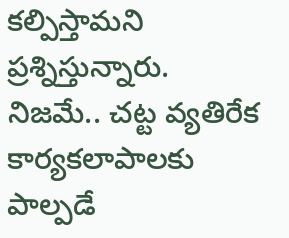కల్పిస్తామని ప్రశ్నిస్తున్నారు. నిజమే.. చట్ట వ్యతిరేక కార్యకలాపాలకు పాల్పడే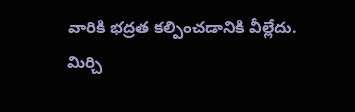వారికి భద్రత కల్పించడానికి వీల్లేదు. మిర్చి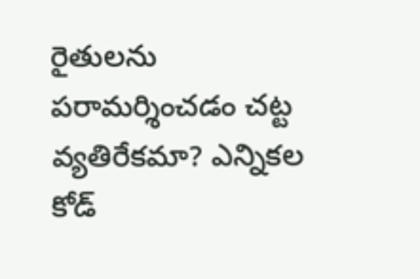రైతులను పరామర్శించడం చట్ట వ్యతిరేకమా? ఎన్నికల కోడ్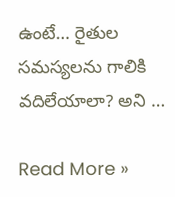ఉంటే… రైతుల సమస్యలను గాలికి వదిలేయాలా? అని …

Read More »